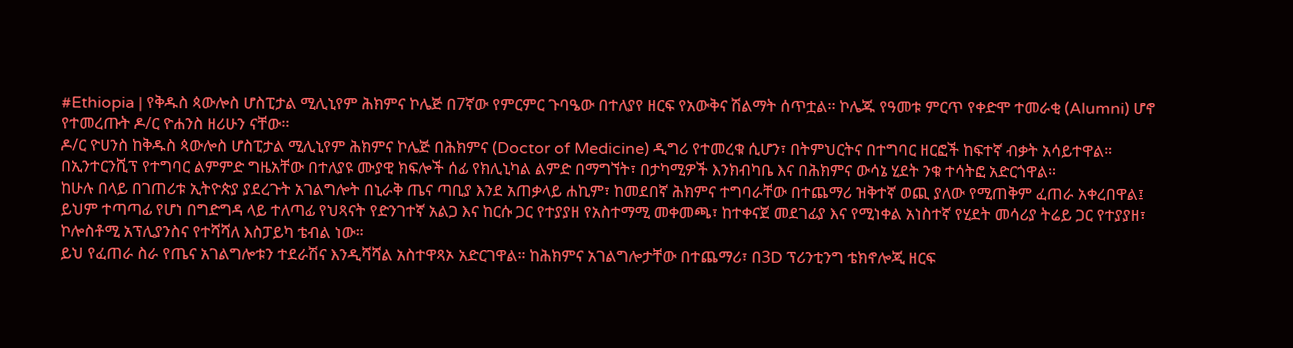#Ethiopia | የቅዱስ ጳውሎስ ሆስፒታል ሚሊኒየም ሕክምና ኮሌጅ በ7ኛው የምርምር ጉባዔው በተለያየ ዘርፍ የአውቅና ሽልማት ሰጥቷል፡፡ ኮሌጁ የዓመቱ ምርጥ የቀድሞ ተመራቂ (Alumni) ሆኖ የተመረጡት ዶ/ር ዮሐንስ ዘሪሁን ናቸው፡፡
ዶ/ር ዮሀንስ ከቅዱስ ጳውሎስ ሆስፒታል ሚሊኒየም ሕክምና ኮሌጅ በሕክምና (Doctor of Medicine) ዲግሪ የተመረቁ ሲሆን፣ በትምህርትና በተግባር ዘርፎች ከፍተኛ ብቃት አሳይተዋል።
በኢንተርንሺፕ የተግባር ልምምድ ግዜአቸው በተለያዩ ሙያዊ ክፍሎች ሰፊ የክሊኒካል ልምድ በማግኘት፣ በታካሚዎች እንክብካቤ እና በሕክምና ውሳኔ ሂደት ንቁ ተሳትፎ አድርጎዋል።
ከሁሉ በላይ በገጠሪቱ ኢትዮጵያ ያደረጉት አገልግሎት በኒራቅ ጤና ጣቢያ እንደ አጠቃላይ ሐኪም፣ ከመደበኛ ሕክምና ተግባራቸው በተጨማሪ ዝቅተኛ ወጪ ያለው የሚጠቅም ፈጠራ አቀረበዋል፤ ይህም ተጣጣፊ የሆነ በግድግዳ ላይ ተለጣፊ የህጻናት የድንገተኛ አልጋ እና ከርሱ ጋር የተያያዘ የአስተማሚ መቀመጫ፣ ከተቀናጀ መደገፊያ እና የሚነቀል አነስተኛ የሂደት መሳሪያ ትሬይ ጋር የተያያዘ፣ ኮሎስቶሚ አፕሊያንስና የተሻሻለ እስፓይካ ቴብል ነው።
ይህ የፈጠራ ስራ የጤና አገልግሎቱን ተደራሽና እንዲሻሻል አስተዋጻኦ አድርገዋል። ከሕክምና አገልግሎታቸው በተጨማሪ፣ በ3D ፕሪንቲንግ ቴክኖሎጂ ዘርፍ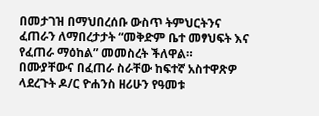በመታገዝ በማህበረሰቡ ውስጥ ትምህርትንና ፈጠራን ለማበረታታት “መቅድም ቤተ መፃህፍት እና የፈጠራ ማዕከል” መመስረት ችለዋል።
በሙያቸውና በፈጠራ ስራቸው ከፍተኛ አስተዋጽዎ ላደረጉት ዶ/ር ዮሐንስ ዘሪሁን የዓመቱ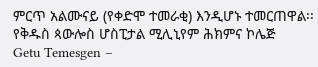ምርጥ አልሙናይ (የቀድሞ ተመራቂ) እንዲሆኑ ተመርጠዋል፡፡
የቅዱስ ጳውሎስ ሆስፒታል ሚሊኒየም ሕክምና ኮሌጅ
Getu Temesgen –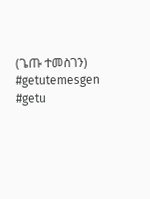(ጌጡ ተመስገን)
#getutemesgen #getu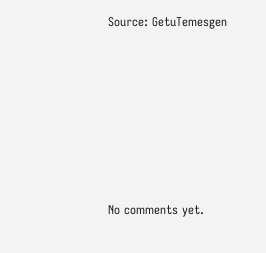Source: GetuTemesgen









No comments yet.